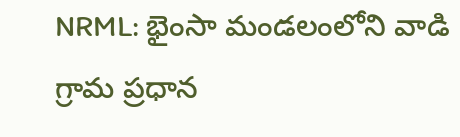NRML: భైంసా మండలంలోని వాడి గ్రామ ప్రధాన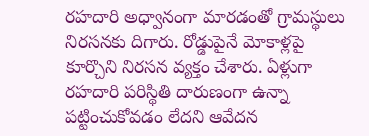రహదారి అధ్వానంగా మారడంతో గ్రామస్థులు నిరసనకు దిగారు. రోడ్డుపైనే మోకాళ్లపై కూర్చొని నిరసన వ్యక్తం చేశారు. ఏళ్లుగా రహదారి పరిస్థితి దారుణంగా ఉన్నా పట్టించుకోవడం లేదని ఆవేదన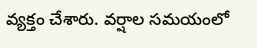వ్యక్తం చేశారు. వర్షాల సమయంలో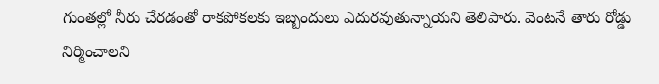గుంతల్లో నీరు చేరడంతో రాకపోకలకు ఇబ్బందులు ఎదురవుతున్నాయని తెలిపారు. వెంటనే తారు రోడ్డు నిర్మించాలని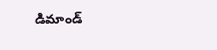డిమాండ్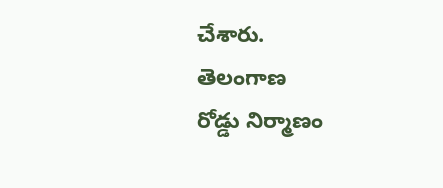చేశారు.
తెలంగాణ
రోడ్డు నిర్మాణం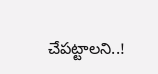చేపట్టాలని..!